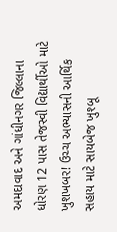અમદાવાદ અને ગાંધીનગર જિલ્લાના ધોરણ 12 પાસ તેજસ્વી વિદ્યાર્થીઓ માટે ખુશખબર! ઉચ્ચ અભ્યાસની આર્થિક સહાય માટે સાયબેજ ખુશ્બૂ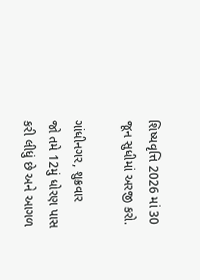શિષ્યવૃત્તિ 2026 માં 30 જૂન સુધીમાં અરજી કરો.

ગાંધીનગર, શુક્રવાર
જો તમે 12મું ધોરણ પાસ કરી લીધું છે અને આગળ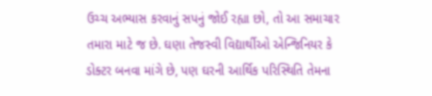ઉચ્ચ અભ્યાસ કરવાનું સપનું જોઈ રહ્યા છો, તો આ સમાચાર તમારા માટે જ છે. ઘણા તેજસ્વી વિદ્યાર્થીઓ એન્જિનિયર કે ડોક્ટર બનવા માંગે છે, પણ ઘરની આર્થિક પરિસ્થિતિ તેમના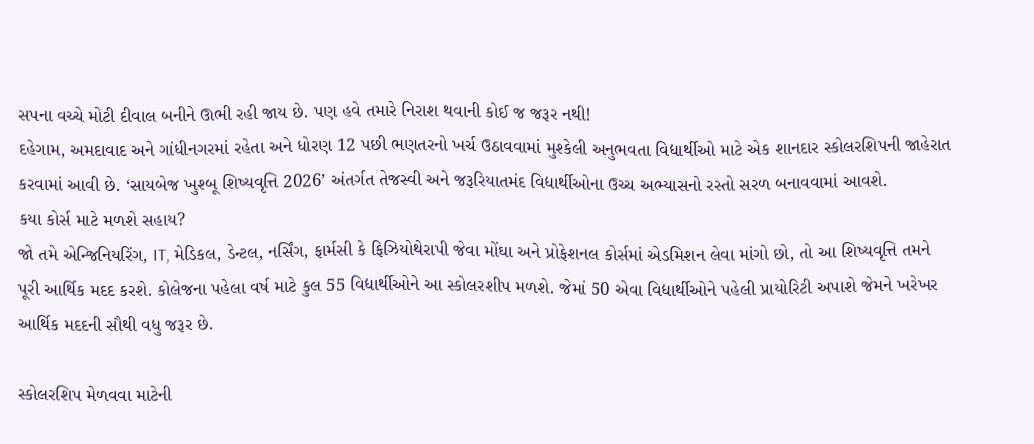સપના વચ્ચે મોટી દીવાલ બનીને ઊભી રહી જાય છે. પણ હવે તમારે નિરાશ થવાની કોઈ જ જરૂર નથી!
દહેગામ, અમદાવાદ અને ગાંધીનગરમાં રહેતા અને ધોરણ 12 પછી ભણતરનો ખર્ચ ઉઠાવવામાં મુશ્કેલી અનુભવતા વિદ્યાર્થીઓ માટે એક શાનદાર સ્કોલરશિપની જાહેરાત કરવામાં આવી છે. ‘સાયબેજ ખુશ્બૂ શિષ્યવૃત્તિ 2026’ અંતર્ગત તેજસ્વી અને જરૂરિયાતમંદ વિદ્યાર્થીઓના ઉચ્ચ અભ્યાસનો રસ્તો સરળ બનાવવામાં આવશે.
કયા કોર્સ માટે મળશે સહાય?
જો તમે એન્જિનિયરિંગ, IT, મેડિકલ, ડેન્ટલ, નર્સિંગ, ફાર્મસી કે ફિઝિયોથેરાપી જેવા મોંઘા અને પ્રોફેશનલ કોર્સમાં એડમિશન લેવા માંગો છો, તો આ શિષ્યવૃત્તિ તમને પૂરી આર્થિક મદદ કરશે. કોલેજના પહેલા વર્ષ માટે કુલ 55 વિદ્યાર્થીઓને આ સ્કોલરશીપ મળશે. જેમાં 50 એવા વિદ્યાર્થીઓને પહેલી પ્રાયોરિટી અપાશે જેમને ખરેખર આર્થિક મદદની સૌથી વધુ જરૂર છે.

સ્કોલરશિપ મેળવવા માટેની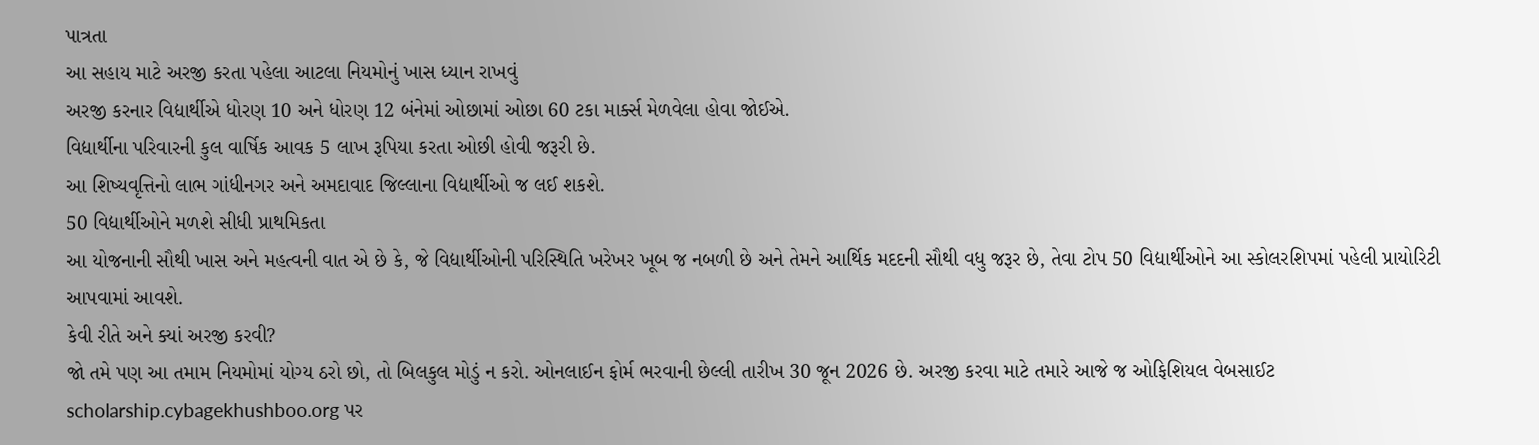પાત્રતા
આ સહાય માટે અરજી કરતા પહેલા આટલા નિયમોનું ખાસ ધ્યાન રાખવું
અરજી કરનાર વિદ્યાર્થીએ ધોરણ 10 અને ધોરણ 12 બંનેમાં ઓછામાં ઓછા 60 ટકા માર્ક્સ મેળવેલા હોવા જોઈએ.
વિદ્યાર્થીના પરિવારની કુલ વાર્ષિક આવક 5 લાખ રૂપિયા કરતા ઓછી હોવી જરૂરી છે.
આ શિષ્યવૃત્તિનો લાભ ગાંધીનગર અને અમદાવાદ જિલ્લાના વિદ્યાર્થીઓ જ લઈ શકશે.
50 વિદ્યાર્થીઓને મળશે સીધી પ્રાથમિકતા
આ યોજનાની સૌથી ખાસ અને મહત્વની વાત એ છે કે, જે વિદ્યાર્થીઓની પરિસ્થિતિ ખરેખર ખૂબ જ નબળી છે અને તેમને આર્થિક મદદની સૌથી વધુ જરૂર છે, તેવા ટોપ 50 વિદ્યાર્થીઓને આ સ્કોલરશિપમાં પહેલી પ્રાયોરિટી આપવામાં આવશે.
કેવી રીતે અને ક્યાં અરજી કરવી?
જો તમે પણ આ તમામ નિયમોમાં યોગ્ય ઠરો છો, તો બિલકુલ મોડું ન કરો. ઓનલાઈન ફોર્મ ભરવાની છેલ્લી તારીખ 30 જૂન 2026 છે. અરજી કરવા માટે તમારે આજે જ ઓફિશિયલ વેબસાઈટ scholarship.cybagekhushboo.org પર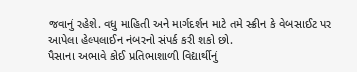જવાનું રહેશે. વધુ માહિતી અને માર્ગદર્શન માટે તમે સ્ક્રીન કે વેબસાઈટ પર આપેલા હેલ્પલાઈન નંબરનો સંપર્ક કરી શકો છો.
પૈસાના અભાવે કોઈ પ્રતિભાશાળી વિદ્યાર્થીનું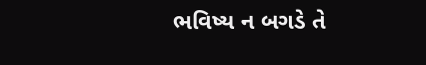ભવિષ્ય ન બગડે તે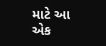માટે આ એક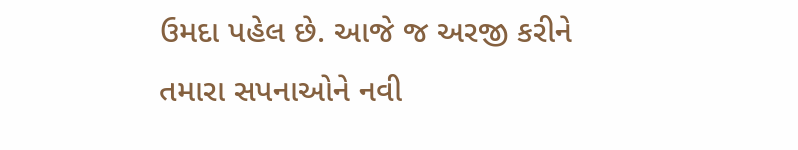ઉમદા પહેલ છે. આજે જ અરજી કરીને તમારા સપનાઓને નવી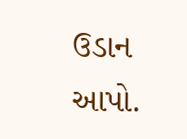ઉડાન આપો.